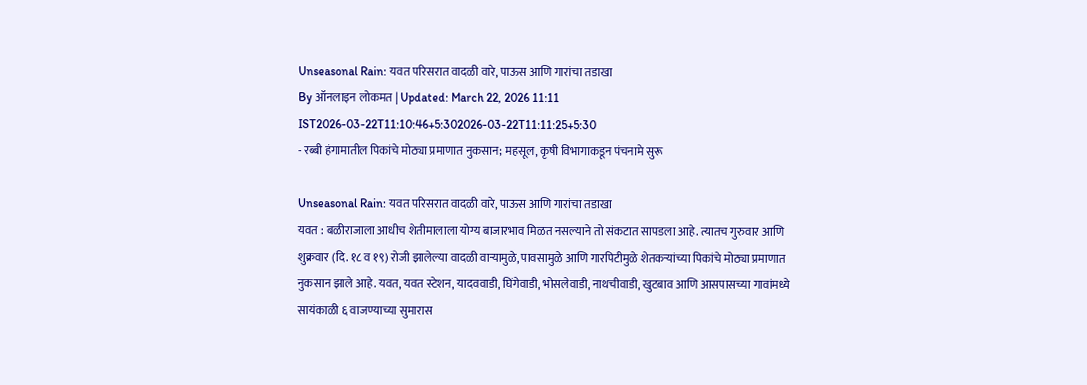Unseasonal Rain: यवत परिसरात वादळी वारे, पाऊस आणि गारांचा तडाखा
By ऑनलाइन लोकमत | Updated: March 22, 2026 11:11 IST2026-03-22T11:10:46+5:302026-03-22T11:11:25+5:30
- रब्बी हंगामातील पिकांचे मोठ्या प्रमाणात नुकसान; महसूल, कृषी विभागाकडून पंचनामे सुरू

Unseasonal Rain: यवत परिसरात वादळी वारे, पाऊस आणि गारांचा तडाखा
यवत : बळीराजाला आधीच शेतीमालाला योग्य बाजारभाव मिळत नसल्याने तो संकटात सापडला आहे. त्यातच गुरुवार आणि शुक्रवार (दि. १८ व १९) रोजी झालेल्या वादळी वाऱ्यामुळे, पावसामुळे आणि गारपिटीमुळे शेतकऱ्यांच्या पिकांचे मोठ्या प्रमाणात नुकसान झाले आहे. यवत, यवत स्टेशन, यादववाडी, घिंगेवाडी, भोसलेवाडी, नाथचीवाडी, खुटबाव आणि आसपासच्या गावांमध्ये सायंकाळी ६ वाजण्याच्या सुमारास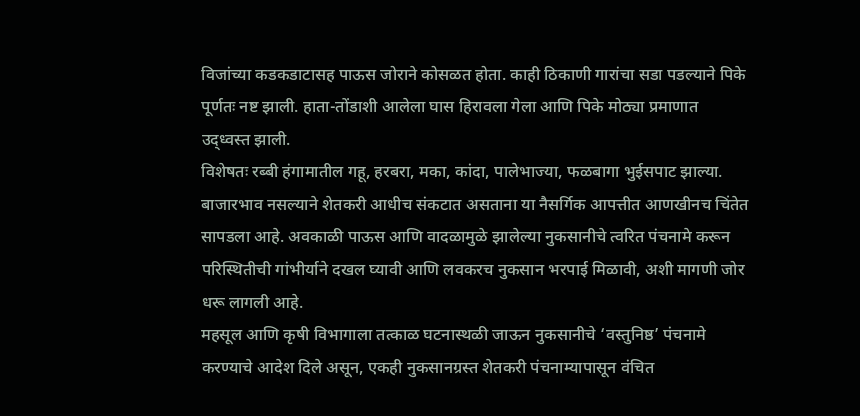विजांच्या कडकडाटासह पाऊस जोराने कोसळत होता. काही ठिकाणी गारांचा सडा पडल्याने पिके पूर्णतः नष्ट झाली. हाता-तोंडाशी आलेला घास हिरावला गेला आणि पिके मोठ्या प्रमाणात उद्ध्वस्त झाली.
विशेषतः रब्बी हंगामातील गहू, हरबरा, मका, कांदा, पालेभाज्या, फळबागा भुईसपाट झाल्या. बाजारभाव नसल्याने शेतकरी आधीच संकटात असताना या नैसर्गिक आपत्तीत आणखीनच चिंतेत सापडला आहे. अवकाळी पाऊस आणि वादळामुळे झालेल्या नुकसानीचे त्वरित पंचनामे करून परिस्थितीची गांभीर्याने दखल घ्यावी आणि लवकरच नुकसान भरपाई मिळावी, अशी मागणी जोर धरू लागली आहे.
महसूल आणि कृषी विभागाला तत्काळ घटनास्थळी जाऊन नुकसानीचे ‘वस्तुनिष्ठ’ पंचनामे करण्याचे आदेश दिले असून, एकही नुकसानग्रस्त शेतकरी पंचनाम्यापासून वंचित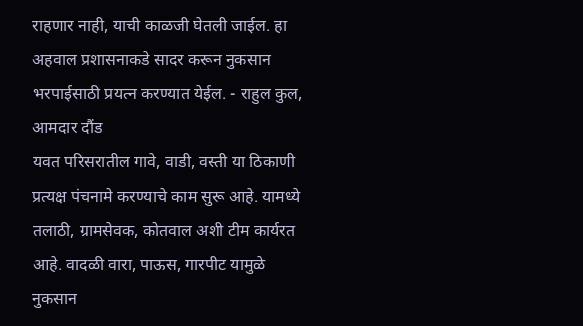राहणार नाही, याची काळजी घेतली जाईल. हा अहवाल प्रशासनाकडे सादर करून नुकसान भरपाईसाठी प्रयत्न करण्यात येईल. - राहुल कुल, आमदार दौंड
यवत परिसरातील गावे, वाडी, वस्ती या ठिकाणी प्रत्यक्ष पंचनामे करण्याचे काम सुरू आहे. यामध्ये तलाठी, ग्रामसेवक, कोतवाल अशी टीम कार्यरत आहे. वादळी वारा, पाऊस, गारपीट यामुळे नुकसान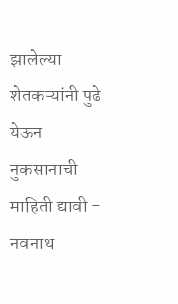झालेल्या शेतकऱ्यांनी पुढे येऊन नुकसानाची माहिती द्यावी - नवनाथ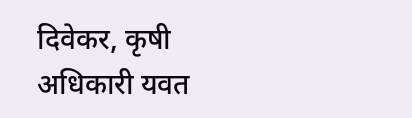दिवेकर, कृषी अधिकारी यवत